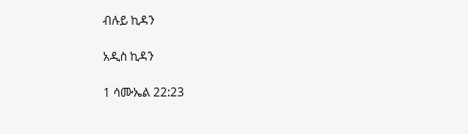ብሉይ ኪዳን

አዲስ ኪዳን

1 ሳሙኤል 22:23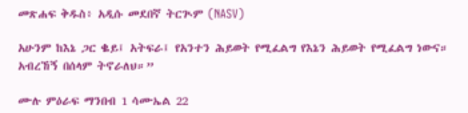መጽሐፍ ቅዱስ፥ አዲሱ መደበኛ ትርጒም (NASV)

አሁንም ከእኔ ጋር ቈይ፤ አትፍራ፤ የአንተን ሕይወት የሚፈልግ የእኔን ሕይወት የሚፈልግ ነውና። አብረኸኝ በሰላም ትኖራለህ።”

ሙሉ ምዕራፍ ማንበብ 1 ሳሙኤል 22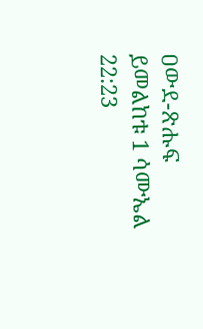ዐውደ-ጽሑፍ ይመልከቱ 1 ሳሙኤል 22:23